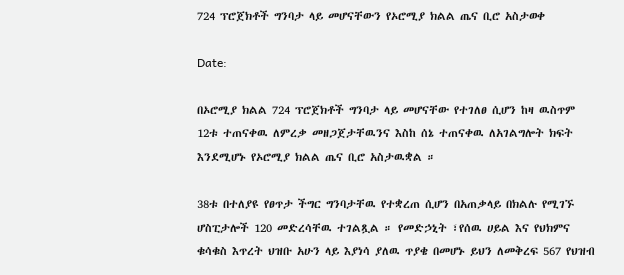724 ፕሮጀክቶች ግንባታ ላይ መሆናቸውን የኦሮሚያ ክልል ጤና ቢሮ አስታወቀ

Date:

በኦሮሚያ ክልል 724 ፕሮጀክቶች ግንባታ ላይ መሆናቸው የተገለፀ ሲሆን ከዛ ዉስጥም 12ቱ ተጠናቀዉ ለምረቃ መዘጋጀታቸዉንና እስከ ሰኔ ተጠናቀዉ ለአገልግሎት ክፍት እንደሚሆኑ የኦሮሚያ ክልል ጤና ቢሮ አስታዉቋል ።

38ቱ በተለያዩ የፀጥታ ችግር ግንባታቸዉ የተቋረጠ ሲሆን በአጠቃላይ በክልሉ የሚገኙ ሆስፒታሎች 120 መድረሳቸዉ ተገልጿል ። የመድኃኒት ፣የሰዉ ሀይል እና የህክምና ቁሳቁስ እጥረት ህዝቡ አሁን ላይ እያነሳ ያለዉ ጥያቄ በመሆኑ ይህን ለመቅረፍ 567 የህዝብ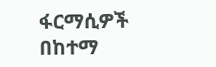ፋርማሲዎች በከተማ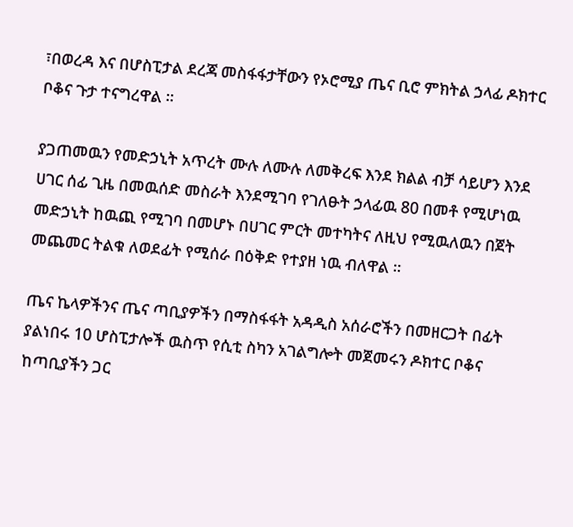፣በወረዳ እና በሆስፒታል ደረጃ መስፋፋታቸውን የኦሮሚያ ጤና ቢሮ ምክትል ኃላፊ ዶክተር ቦቆና ጉታ ተናግረዋል ።

ያጋጠመዉን የመድኃኒት አጥረት ሙሉ ለሙሉ ለመቅረፍ እንደ ክልል ብቻ ሳይሆን እንደ ሀገር ሰፊ ጊዜ በመዉሰድ መስራት እንደሚገባ የገለፁት ኃላፊዉ 80 በመቶ የሚሆነዉ መድኃኒት ከዉጪ የሚገባ በመሆኑ በሀገር ምርት መተካትና ለዚህ የሚዉለዉን በጀት መጨመር ትልቁ ለወደፊት የሚሰራ በዕቅድ የተያዘ ነዉ ብለዋል ።

ጤና ኬላዎችንና ጤና ጣቢያዎችን በማስፋፋት አዳዲስ አሰራሮችን በመዘርጋት በፊት ያልነበሩ 10 ሆስፒታሎች ዉስጥ የሲቲ ስካን አገልግሎት መጀመሩን ዶክተር ቦቆና ከጣቢያችን ጋር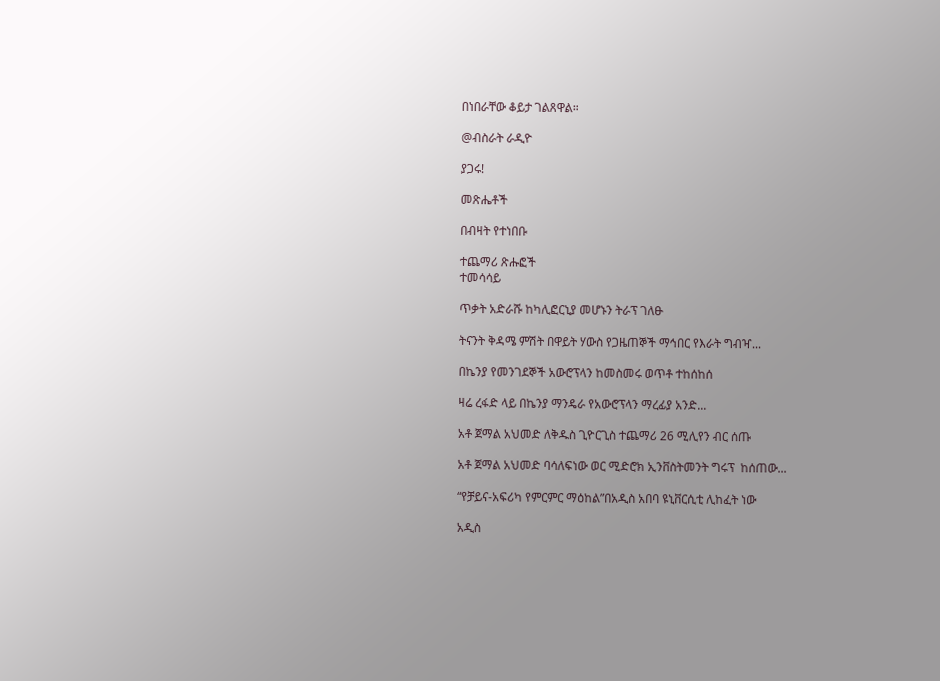በነበራቸው ቆይታ ገልጸዋል።

@ብስራት ራዲዮ

ያጋሩ!

መጽሔቶች

በብዛት የተነበቡ

ተጨማሪ ጽሑፎች
ተመሳሳይ

ጥቃት አድራሹ ከካሊፎርኒያ መሆኑን ትራፕ ገለፁ

ትናንት ቅዳሜ ምሽት በዋይት ሃውስ የጋዜጠኞች ማኅበር የእራት ግብዣ...

በኬንያ የመንገደኞች አውሮፕላን ከመስመሩ ወጥቶ ተከሰከሰ

ዛሬ ረፋድ ላይ በኬንያ ማንዴራ የአውሮፕላን ማረፊያ አንድ...

አቶ ጀማል አህመድ ለቅዱስ ጊዮርጊስ ተጨማሪ 26 ሚሊየን ብር ሰጡ

አቶ ጀማል አህመድ ባሳለፍነው ወር ሚድሮክ ኢንቨስትመንት ግሩፕ  ከሰጠው...

“የቻይና-አፍሪካ የምርምር ማዕከል”በአዲስ አበባ ዩኒቨርሲቲ ሊከፈት ነው

አዲስ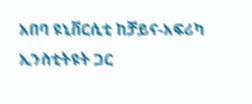አበባ ዩኒቨርሲቲ ከቻይና-አፍሪካ ኢንስቲትዩት ጋር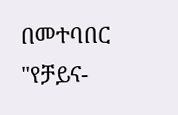በመተባበር "የቻይና-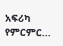አፍሪካ የምርምር...